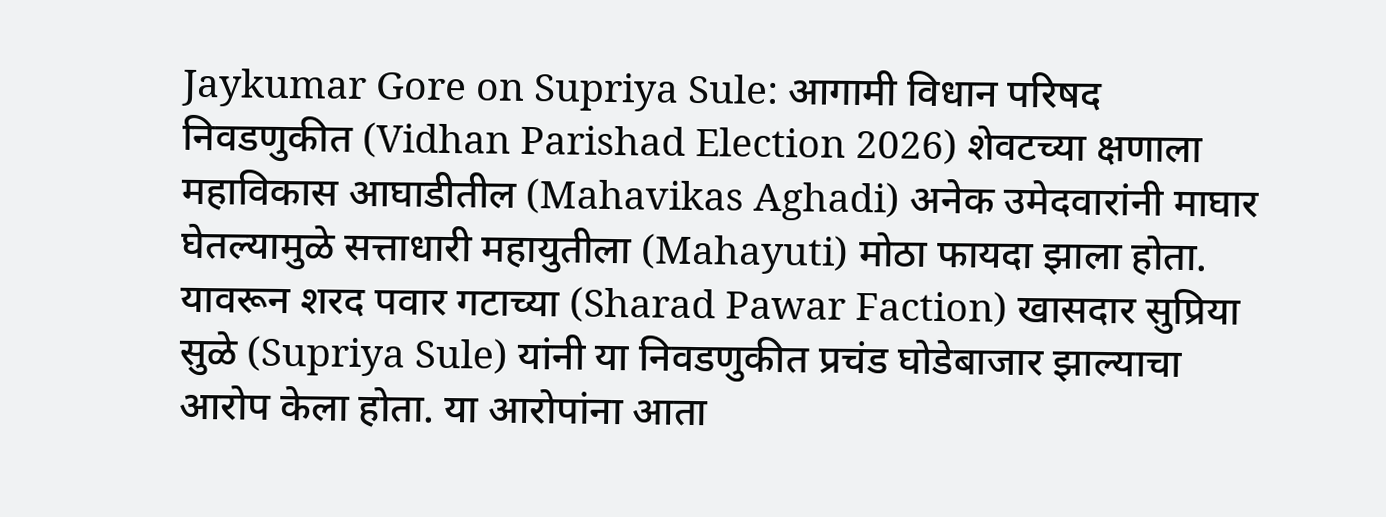Jaykumar Gore on Supriya Sule: आगामी विधान परिषद निवडणुकीत (Vidhan Parishad Election 2026) शेवटच्या क्षणाला महाविकास आघाडीतील (Mahavikas Aghadi) अनेक उमेदवारांनी माघार घेतल्यामुळे सत्ताधारी महायुतीला (Mahayuti) मोठा फायदा झाला होता. यावरून शरद पवार गटाच्या (Sharad Pawar Faction) खासदार सुप्रिया सुळे (Supriya Sule) यांनी या निवडणुकीत प्रचंड घोडेबाजार झाल्याचा आरोप केला होता. या आरोपांना आता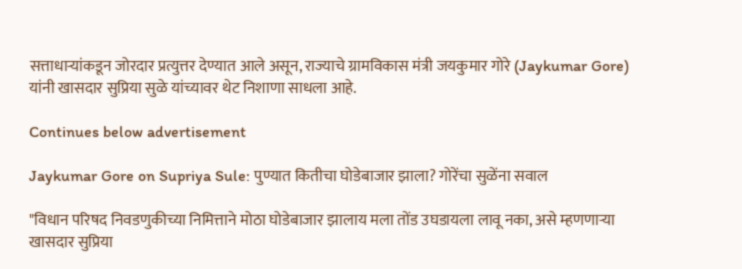सत्ताधाऱ्यांकडून जोरदार प्रत्युत्तर देण्यात आले असून, राज्याचे ग्रामविकास मंत्री जयकुमार गोरे (Jaykumar Gore) यांनी खासदार सुप्रिया सुळे यांच्यावर थेट निशाणा साधला आहे.

Continues below advertisement

Jaykumar Gore on Supriya Sule: पुण्यात कितीचा घोडेबाजार झाला? गोरेंचा सुळेंना सवाल

"विधान परिषद निवडणुकीच्या निमित्ताने मोठा घोडेबाजार झालाय मला तोंड उघडायला लावू नका, असे म्हणणाऱ्या खासदार सुप्रिया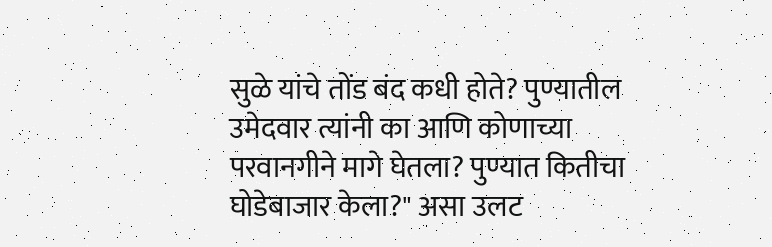सुळे यांचे तोंड बंद कधी होते? पुण्यातील उमेदवार त्यांनी का आणि कोणाच्या परवानगीने मागे घेतला? पुण्यात कितीचा घोडेबाजार केला?" असा उलट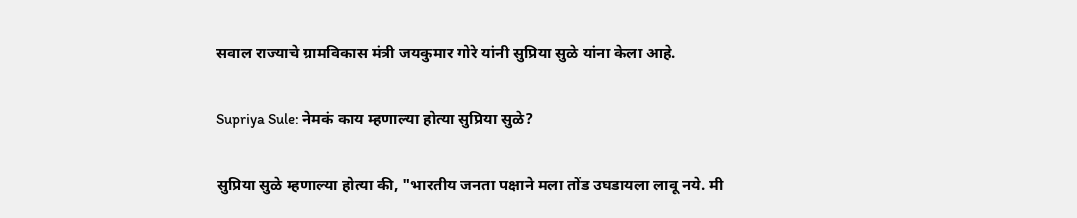सवाल राज्याचे ग्रामविकास मंत्री जयकुमार गोरे यांनी सुप्रिया सुळे यांना केला आहे.

Supriya Sule: नेमकं काय म्हणाल्या होत्या सुप्रिया सुळे?

सुप्रिया सुळे म्हणाल्या होत्या की, "भारतीय जनता पक्षाने मला तोंड उघडायला लावू नये. मी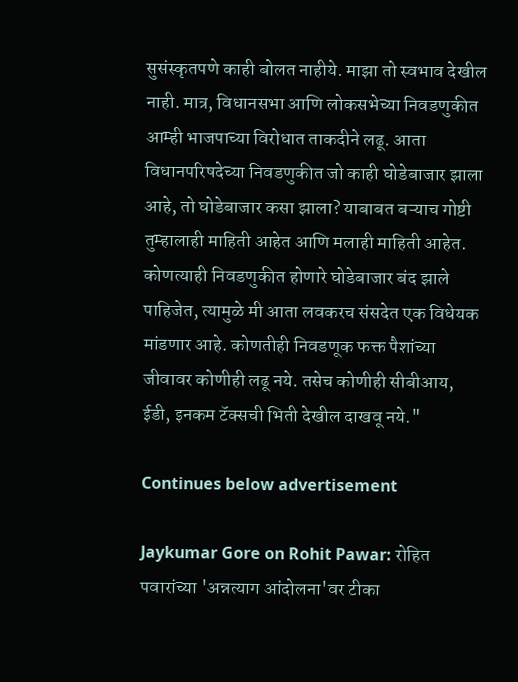सुसंस्कृतपणे काही बोलत नाहीये. माझा तो स्वभाव देखील नाही. मात्र, विधानसभा आणि लोकसभेच्या निवडणुकीत आम्ही भाजपाच्या विरोधात ताकदीने लढू. आता विधानपरिषदेच्या निवडणुकीत जो काही घोडेबाजार झाला आहे, तो घोडेबाजार कसा झाला? याबाबत बऱ्याच गोष्टी तुम्हालाही माहिती आहेत आणि मलाही माहिती आहेत. कोणत्याही निवडणुकीत होणारे घोडेबाजार बंद झाले पाहिजेत, त्यामुळे मी आता लवकरच संसदेत एक विधेयक मांडणार आहे. कोणतीही निवडणूक फक्त पैशांच्या जीवावर कोणीही लढू नये. तसेच कोणीही सीबीआय, ईडी, इनकम टॅक्सची भिती देखील दाखवू नये."

Continues below advertisement

Jaykumar Gore on Rohit Pawar: रोहित पवारांच्या 'अन्नत्याग आंदोलना'वर टीका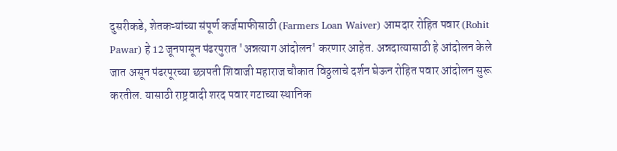दुसरीकडे, शेतकऱ्यांच्या संपूर्ण कर्जमाफीसाठी (Farmers Loan Waiver) आमदार रोहित पवार (Rohit Pawar) हे 12 जूनपासून पंढरपुरात 'अन्नत्याग आंदोलन' करणार आहेत. अन्नदात्यासाठी हे आंदोलन केले जात असून पंढरपूरच्या छत्रपती शिवाजी महाराज चौकात विठ्ठलाचे दर्शन घेऊन रोहित पवार आंदोलन सुरू करतील. यासाठी राष्ट्रवादी शरद पवार गटाच्या स्थानिक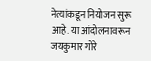नेत्यांकडून नियोजन सुरू आहे. या आंदोलनावरून जयकुमार गोरे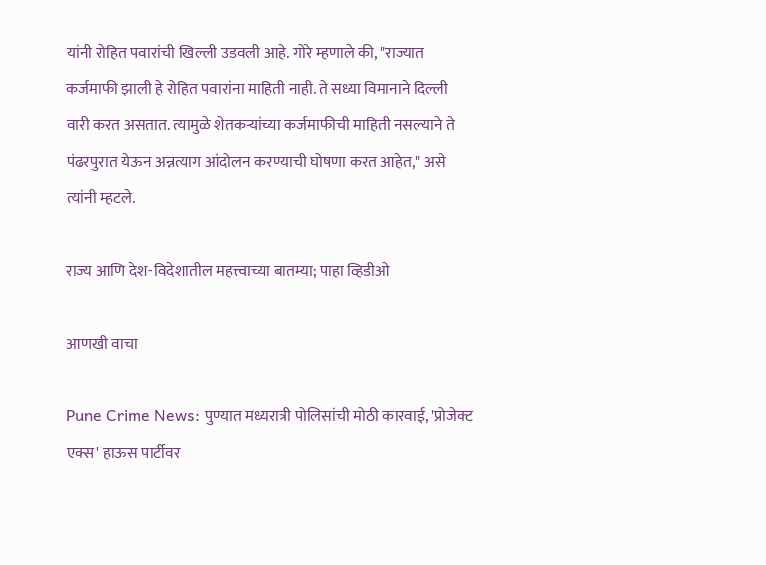यांनी रोहित पवारांची खिल्ली उडवली आहे. गोरे म्हणाले की, "राज्यात कर्जमाफी झाली हे रोहित पवारांना माहिती नाही. ते सध्या विमानाने दिल्ली वारी करत असतात. त्यामुळे शेतकऱ्यांच्या कर्जमाफीची माहिती नसल्याने ते पंढरपुरात येऊन अन्नत्याग आंदोलन करण्याची घोषणा करत आहेत," असे त्यांनी म्हटले.

राज्य आणि देश-विदेशातील महत्त्वाच्या बातम्या; पाहा व्हिडीओ

आणखी वाचा

Pune Crime News: पुण्यात मध्यरात्री पोलिसांची मोठी कारवाई, 'प्रोजेक्ट एक्स' हाऊस पार्टीवर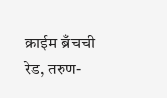क्राईम ब्रँचची रेड, तरुण-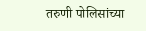तरुणी पोलिसांच्या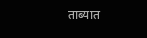ताब्यात